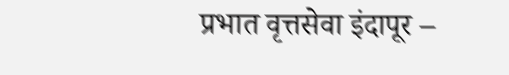प्रभात वृत्तसेवा इंदापूर –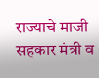राज्याचे माजी सहकार मंत्री व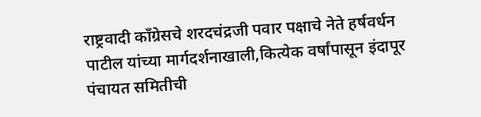राष्ट्रवादी काँग्रेसचे शरदचंद्रजी पवार पक्षाचे नेते हर्षवर्धन पाटील यांच्या मार्गदर्शनाखाली,कित्येक वर्षांपासून इंदापूर पंचायत समितीची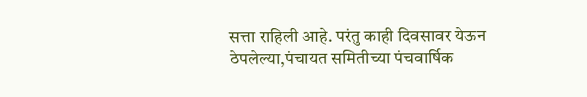सत्ता राहिली आहे. परंतु काही दिवसावर येऊन ठेपलेल्या,पंचायत समितीच्या पंचवार्षिक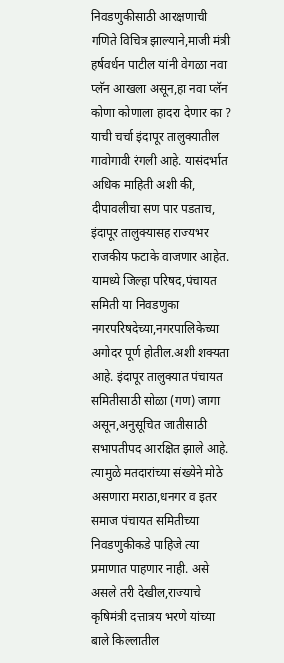निवडणुकीसाठी आरक्षणाची गणिते विचित्र झाल्याने,माजी मंत्री हर्षवर्धन पाटील यांनी वेगळा नवा प्लॅन आखला असून,हा नवा प्लॅन कोणा कोणाला हादरा देणार का ? याची चर्चा इंदापूर तालुक्यातील गावोगावी रंगली आहे. यासंदर्भात अधिक माहिती अशी की, दीपावलीचा सण पार पडताच, इंदापूर तालुक्यासह राज्यभर राजकीय फटाके वाजणार आहेत. यामध्ये जिल्हा परिषद,पंचायत समिती या निवडणुका नगरपरिषदेच्या,नगरपालिकेच्या अगोदर पूर्ण होतील.अशी शक्यता आहे. इंदापूर तालुक्यात पंचायत समितीसाठी सोळा (गण) जागा असून,अनुसूचित जातीसाठी सभापतीपद आरक्षित झाले आहे. त्यामुळे मतदारांच्या संख्येने मोठे असणारा मराठा,धनगर व इतर समाज पंचायत समितीच्या निवडणुकीकडे पाहिजे त्या प्रमाणात पाहणार नाही. असे असले तरी देखील,राज्याचे कृषिमंत्री दत्तात्रय भरणे यांच्या बाले किल्लातील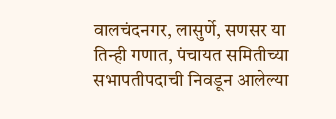वालचंदनगर, लासुर्णे, सणसर या तिन्ही गणात, पंचायत समितीच्या सभापतीपदाची निवडून आलेल्या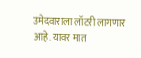उमेदवाराला लॉटरी लागणार आहे. यावर मात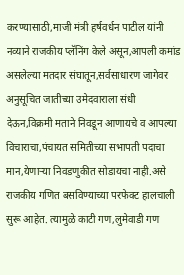करण्यासाठी,माजी मंत्री हर्षवर्धन पाटील यांनी नव्याने राजकीय प्लॅनिंग केले असून,आपली कमांड असलेल्या मतदार संघातून,सर्वसाधारण जागेवर अनुसूचित जातीच्या उमेदवाराला संधी देऊन,विक्रमी मताने निवडून आणायचे व आपल्या विचाराचा,पंचायत समितीच्या सभापती पदाचा मान,येणाऱ्या निवडणुकीत सोडायचा नाही.असे राजकीय गणित बसविण्याच्या परफेक्ट हालचाली सुरू आहेत. त्यामुळे काटी गण,लुमेवाडी गण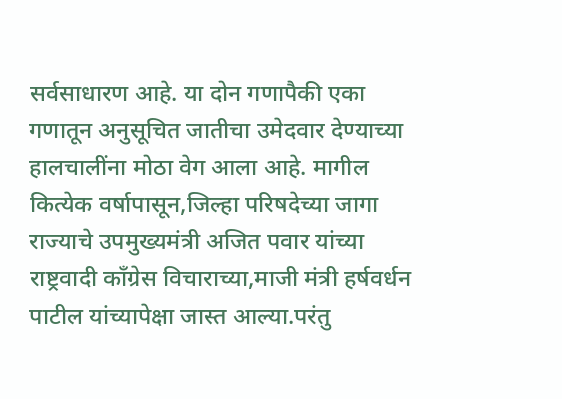सर्वसाधारण आहे. या दोन गणापैकी एका गणातून अनुसूचित जातीचा उमेदवार देण्याच्या हालचालींना मोठा वेग आला आहे. मागील कित्येक वर्षापासून,जिल्हा परिषदेच्या जागा राज्याचे उपमुख्यमंत्री अजित पवार यांच्या राष्ट्रवादी काँग्रेस विचाराच्या,माजी मंत्री हर्षवर्धन पाटील यांच्यापेक्षा जास्त आल्या.परंतु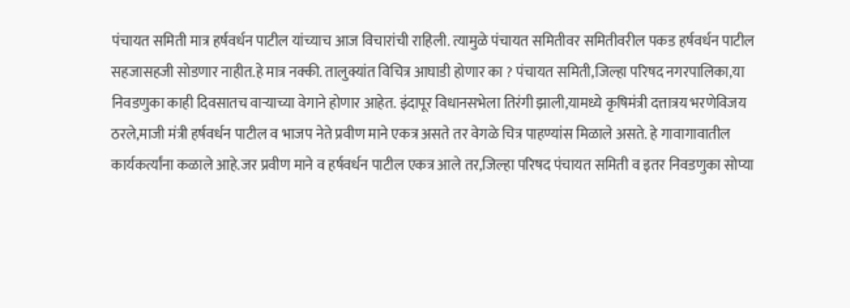पंचायत समिती मात्र हर्षवर्धन पाटील यांच्याच आज विचारांची राहिली. त्यामुळे पंचायत समितीवर समितीवरील पकड हर्षवर्धन पाटील सहजासहजी सोडणार नाहीत.हे मात्र नक्की. तालुक्यांत विचित्र आघाडी होणार का ? पंचायत समिती,जिल्हा परिषद नगरपालिका,या निवडणुका काही दिवसातच वाऱ्याच्या वेगाने होणार आहेत. इंदापूर विधानसभेला तिरंगी झाली,यामध्ये कृषिमंत्री दत्तात्रय भरणेविजय ठरले,माजी मंत्री हर्षवर्धन पाटील व भाजप नेते प्रवीण माने एकत्र असते तर वेगळे चित्र पाहण्यांस मिळाले असते. हे गावागावातील कार्यकर्त्यांना कळाले आहे.जर प्रवीण माने व हर्षवर्धन पाटील एकत्र आले तर,जिल्हा परिषद पंचायत समिती व इतर निवडणुका सोप्या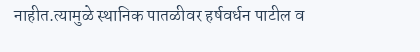नाहीत.त्यामुळे स्थानिक पातळीवर हर्षवर्धन पाटील व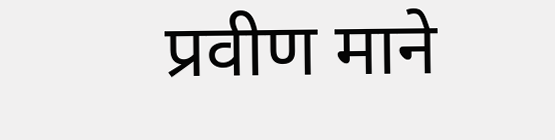प्रवीण माने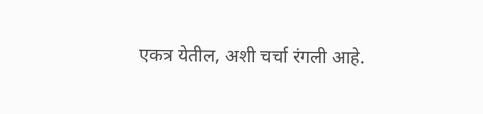एकत्र येतील, अशी चर्चा रंगली आहे.